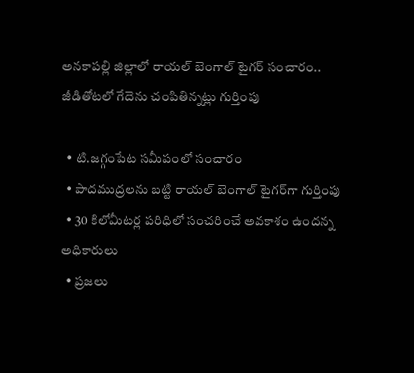అనకాపల్లి జిల్లాలో రాయల్ బెంగాల్ టైగర్ సంచారం.. జీడితోటలో గేదెను చంపితిన్నట్లు గుర్తింపు

  • టి.జగ్గంపేట సమీపంలో సంచారం
  • పాదముద్రలను బట్టి రాయల్ బెంగాల్ టైగర్‌గా గుర్తింపు
  • 30 కిలోమీటర్ల పరిధిలో సంచరించే అవకాశం ఉందన్న అధికారులు
  • ప్రజలు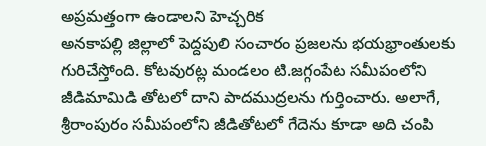అప్రమత్తంగా ఉండాలని హెచ్చరిక
అనకాపల్లి జిల్లాలో పెద్దపులి సంచారం ప్రజలను భయభ్రాంతులకు గురిచేస్తోంది. కోటవురట్ల మండలం టి.జగ్గంపేట సమీపంలోని జీడిమామిడి తోటలో దాని పాదముద్రలను గుర్తించారు. అలాగే, శ్రీరాంపురం సమీపంలోని జీడితోటలో గేదెను కూడా అది చంపి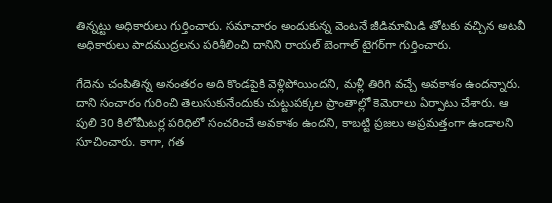తిన్నట్టు అధికారులు గుర్తించారు. సమాచారం అందుకున్న వెంటనే జీడిమామిడి తోటకు వచ్చిన అటవీ అధికారులు పాదముద్రలను పరిశీలించి దానిని రాయల్ బెంగాల్ టైగర్‌గా గుర్తించారు.

గేదెను చంపితిన్న అనంతరం అది కొండపైకి వెళ్లిపోయిందని, మళ్లీ తిరిగి వచ్చే అవకాశం ఉందన్నారు. దాని సంచారం గురించి తెలుసుకునేందుకు చుట్టుపక్కల ప్రాంతాల్లో కెమెరాలు ఏర్పాటు చేశారు. ఆ పులి 30 కిలోమీటర్ల పరిధిలో సంచరించే అవకాశం ఉందని, కాబట్టి ప్రజలు అప్రమత్తంగా ఉండాలని సూచించారు. కాగా, గత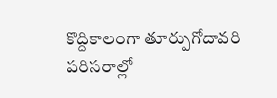కొద్దికాలంగా తూర్పుగోదావరి పరిసరాల్లో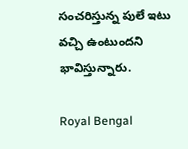సంచరిస్తున్న పులే ఇటు వచ్చి ఉంటుందని భావిస్తున్నారు.

Royal Bengal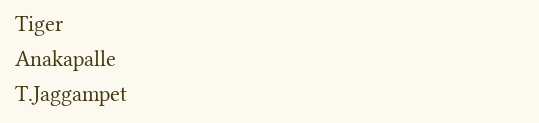Tiger
Anakapalle
T.Jaggampet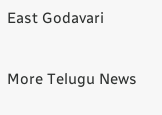East Godavari

More Telugu News